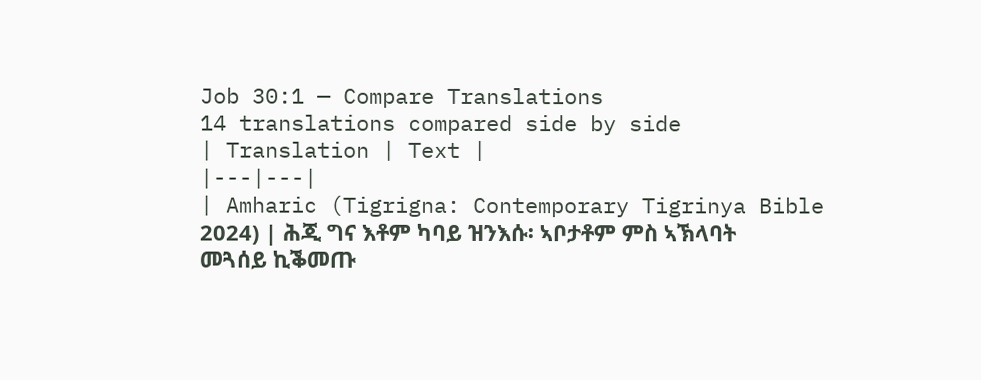Job 30:1 — Compare Translations
14 translations compared side by side
| Translation | Text |
|---|---|
| Amharic (Tigrigna: Contemporary Tigrinya Bible 2024) | ሕጂ ግና እቶም ካባይ ዝንእሱ፡ ኣቦታቶም ምስ ኣኽላባት መጓሰይ ኪቕመጡ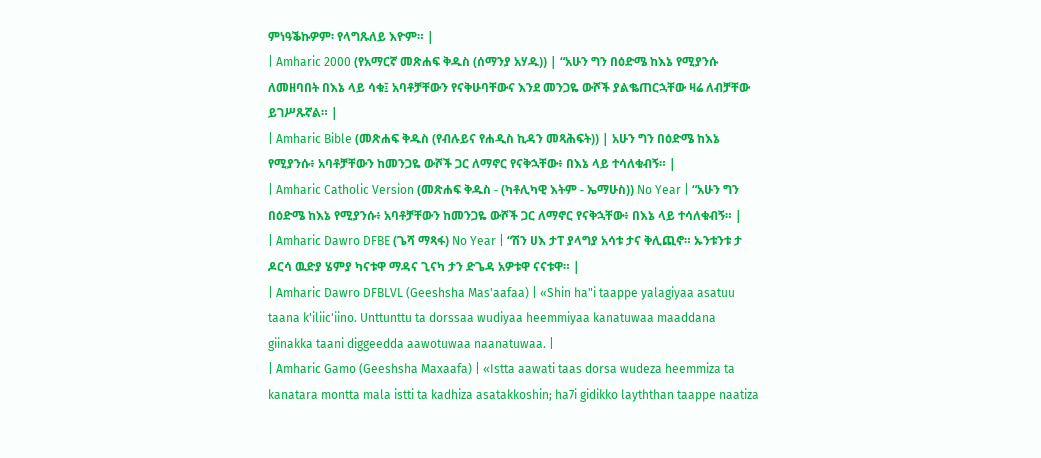ምነዓቕኩዎም፡ የላግጹለይ እዮም። |
| Amharic 2000 (የአማርኛ መጽሐፍ ቅዱስ (ሰማንያ አሃዱ)) | “አሁን ግን በዕድሜ ከእኔ የሚያንሱ ለመዘባበት በእኔ ላይ ሳቁ፤ አባቶቻቸውን የናቅሁባቸውና እንደ መንጋዬ ውሾች ያልቈጠርኋቸው ዛሬ ለብቻቸው ይገሥጹኛል። |
| Amharic Bible (መጽሐፍ ቅዱስ (የብሉይና የሐዲስ ኪዳን መጻሕፍት)) | አሁን ግን በዕድሜ ከእኔ የሚያንሱ፥ አባቶቻቸውን ከመንጋዬ ውሾች ጋር ለማኖር የናቅኋቸው፥ በእኔ ላይ ተሳለቁብኝ። |
| Amharic Catholic Version (መጽሐፍ ቅዱስ - (ካቶሊካዊ እትም - ኤማሁስ)) No Year | “አሁን ግን በዕድሜ ከእኔ የሚያንሱ፥ አባቶቻቸውን ከመንጋዬ ውሾች ጋር ለማኖር የናቅኋቸው፥ በእኔ ላይ ተሳለቁብኝ። |
| Amharic Dawro DFBE (ጌሻ ማጻፋ) No Year | “ሽን ሀእ ታፐ ያላግያ አሳቱ ታና ቅሊጪኖ። ኡንቱንቱ ታ ዶርሳ ዉድያ ሄምያ ካናቱዋ ማዳና ጊናካ ታን ድጌዳ አዎቱዋ ናናቱዋ። |
| Amharic Dawro DFBLVL (Geeshsha Mas'aafaa) | «Shin ha"i taappe yalagiyaa asatuu taana k'iliic'iino. Unttunttu ta dorssaa wudiyaa heemmiyaa kanatuwaa maaddana giinakka taani diggeedda aawotuwaa naanatuwaa. |
| Amharic Gamo (Geeshsha Maxaafa) | «Istta aawati taas dorsa wudeza heemmiza ta kanatara montta mala istti ta kadhiza asatakkoshin; ha7i gidikko layththan taappe naatiza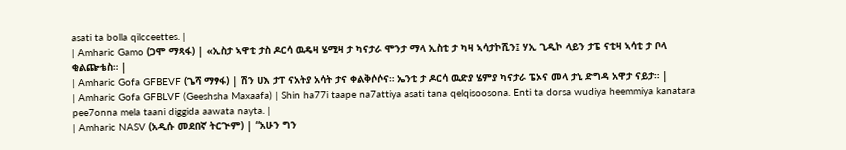asati ta bolla qilcceettes. |
| Amharic Gamo (ጋሞ ማጻፋ) | «ኢስታ ኣዋቲ ታስ ዶርሳ ዉዴዛ ሄሚዛ ታ ካናታራ ሞንታ ማላ ኢስቲ ታ ካዛ ኣሳታኮሺን፤ ሃኢ ጊዲኮ ላይን ታፔ ናቲዛ ኣሳቲ ታ ቦላ ቂልጬቴስ። |
| Amharic Gofa GFBEVF (ጌሻ ማፃፋ) | ሽን ሀእ ታፐ ናአትያ አሳት ታና ቀልቅሶሶና። ኤንቲ ታ ዶርሳ ዉድያ ሄምያ ካናታራ ፔኦና መላ ታኒ ድግዳ አዋታ ናይታ። |
| Amharic Gofa GFBLVF (Geeshsha Maxaafa) | Shin ha77i taape na7attiya asati tana qelqisoosona. Enti ta dorsa wudiya heemmiya kanatara pee7onna mela taani diggida aawata nayta. |
| Amharic NASV (አዲሱ መደበኛ ትርጒም) | “አሁን ግን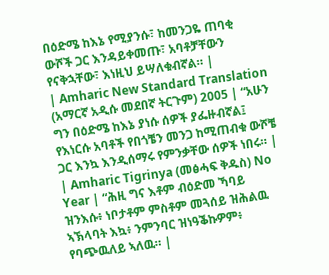በዕድሜ ከእኔ የሚያንሱ፣ ከመንጋዬ ጠባቂ ውሾች ጋር እንዳይቀመጡ፣ አባቶቻቸውን የናቅኋቸው፣ እነዚህ ይሣለቁብኛል። |
| Amharic New Standard Translation (አማርኛ አዲሱ መደበኛ ትርጉም) 2005 | “አሁን ግን በዕድሜ ከእኔ ያነሱ ሰዎች ያፌዙብኛል፤ የእነርሱ አባቶች የበጎቼን መንጋ ከሚጠብቁ ውሾቼ ጋር እንኳ እንዲሰማሩ የምንቃቸው ሰዎች ነበሩ። |
| Amharic Tigrinya (መፅሓፍ ቅዱስ) No Year | “ሕዚ ግና እቶም ብዕድመ ኻባይ ዝንእሱ፥ ነቦታቶም ምስቶም መጓሰይ ዝሕልዉ ኣኽላባት እኳ፥ ንምንባር ዝነዓቕኩዎም፥ የባጭዉለይ ኣለዉ። |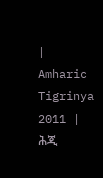| Amharic Tigrinya 2011 | ሕጂ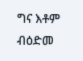ግና እቶም ብዕድመ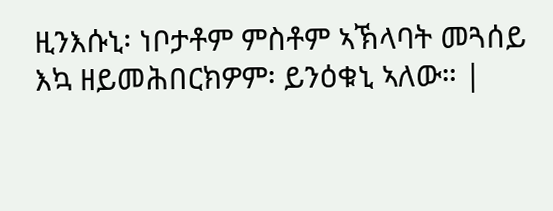ዚንእሱኒ፡ ነቦታቶም ምስቶም ኣኽላባት መጓሰይ እኳ ዘይመሕበርክዎም፡ ይንዕቁኒ ኣለው። |